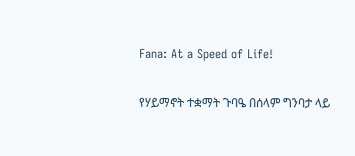Fana: At a Speed of Life!

የሃይማኖት ተቋማት ጉባዔ በሰላም ግንባታ ላይ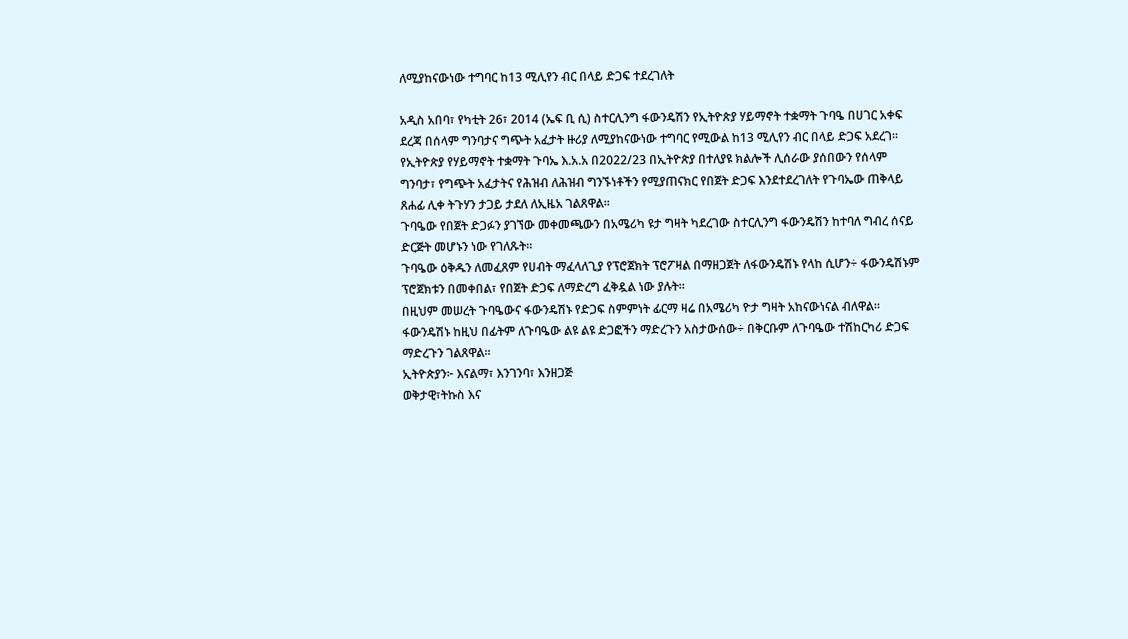ለሚያከናውነው ተግባር ከ13 ሚሊየን ብር በላይ ድጋፍ ተደረገለት

አዲስ አበባ፣ የካቲት 26፣ 2014 (ኤፍ ቢ ሲ) ስተርሊንግ ፋውንዴሽን የኢትዮጵያ ሃይማኖት ተቋማት ጉባዔ በሀገር አቀፍ ደረጃ በሰላም ግንባታና ግጭት አፈታት ዙሪያ ለሚያከናውነው ተግባር የሚውል ከ13 ሚሊየን ብር በላይ ድጋፍ አደረገ።
የኢትዮጵያ የሃይማኖት ተቋማት ጉባኤ እ.አ.አ በ2022/23 በኢትዮጵያ በተለያዩ ክልሎች ሊሰራው ያሰበውን የሰላም ግንባታ፣ የግጭት አፈታትና የሕዝብ ለሕዝብ ግንኙነቶችን የሚያጠናክር የበጀት ድጋፍ እንደተደረገለት የጉባኤው ጠቅላይ ጸሐፊ ሊቀ ትጉሃን ታጋይ ታደለ ለኢዜአ ገልጸዋል።
ጉባዔው የበጀት ድጋፉን ያገኘው መቀመጫውን በአሜሪካ ዩታ ግዛት ካደረገው ስተርሊንግ ፋውንዴሽን ከተባለ ግብረ ሰናይ ድርጅት መሆኑን ነው የገለጹት።
ጉባዔው ዕቅዱን ለመፈጸም የሀብት ማፈላለጊያ የፕሮጀክት ፕሮፖዛል በማዘጋጀት ለፋውንዴሽኑ የላከ ሲሆን÷ ፋውንዴሽኑም ፕሮጀክቱን በመቀበል፣ የበጀት ድጋፍ ለማድረግ ፈቅዷል ነው ያሉት።
በዚህም መሠረት ጉባዔውና ፋውንዴሽኑ የድጋፍ ስምምነት ፊርማ ዛሬ በአሜሪካ ዮታ ግዛት አከናውነናል ብለዋል።
ፋውንዴሽኑ ከዚህ በፊትም ለጉባዔው ልዩ ልዩ ድጋፎችን ማድረጉን አስታውሰው÷ በቅርቡም ለጉባዔው ተሽከርካሪ ድጋፍ ማድረጉን ገልጸዋል።
ኢትዮጵያን፦ እናልማ፣ እንገንባ፣ እንዘጋጅ
ወቅታዊ፣ትኩስ እና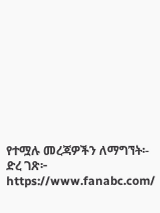የተሟሉ መረጃዎችን ለማግኘት፡-
ድረ ገጽ፦ https://www.fanabc.com/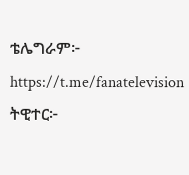ቴሌግራም፦ https://t.me/fanatelevision
ትዊተር፦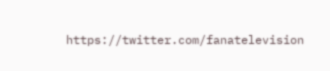https://twitter.com/fanatelevision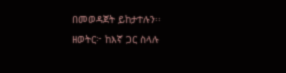በመወዳጀት ይከታተሉን፡፡
ዘወትር፦ ከእኛ ጋር ስላሉ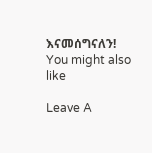እናመሰግናለን!
You might also like

Leave A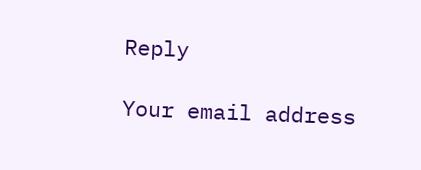Reply

Your email address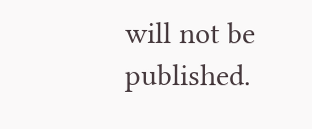will not be published.